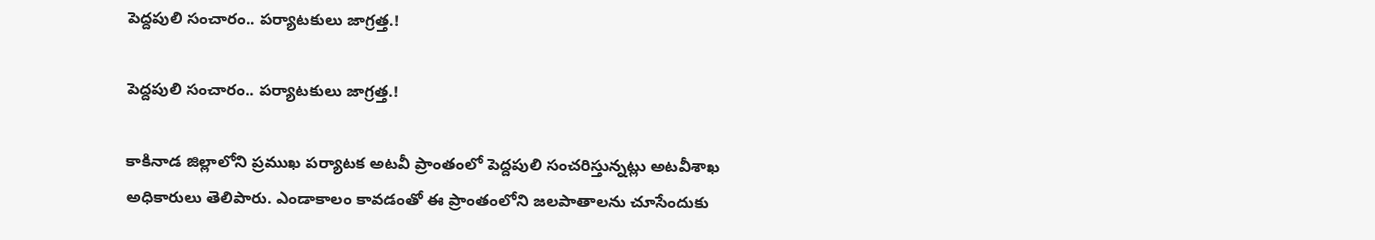పెద్దపులి సంచారం.. పర్యాటకులు జాగ్రత్త.!

పెద్దపులి సంచారం.. పర్యాటకులు జాగ్రత్త.!

కాకినాడ జిల్లాలోని ప్రముఖ పర్యాటక అటవీ ప్రాంతంలో పెద్దపులి సంచరిస్తున్నట్లు అటవీశాఖ అధికారులు తెలిపారు. ఎండాకాలం కావడంతో ఈ ప్రాంతంలోని జలపాతాలను చూసేందుకు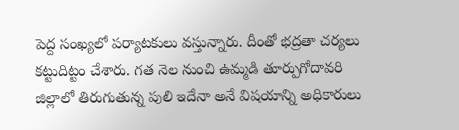పెద్ద సంఖ్యలో పర్యాటకులు వస్తున్నారు. దీంతో భద్రతా చర్యలు కట్టుదిట్టం చేశారు. గత నెల నుంచి ఉమ్మడి తూర్పుగోదావరి జిల్లాలో తిరుగుతున్న పులి ఇదేనా అనే విషయాన్ని అధికారులు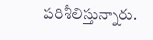పరిశీలిస్తున్నారు.